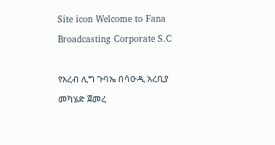Site icon Welcome to Fana Broadcasting Corporate S.C

የአረብ ሊግ ጉባኤ በሳዑዲ አረቢያ መካሄድ ጀመረ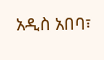አዲስ አበባ፣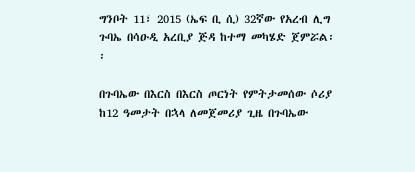ግንቦት 11፣ 2015 (ኤፍ ቢ ሲ) 32ኛው የአረብ ሊግ ጉባኤ በሳዑዲ አረቢያ ጅዳ ከተማ መካሄድ ጀምሯል፡፡

በጉባኤው በእርስ በእርስ ጦርነት የምትታመሰው ሶሪያ ከ12 ዓመታት በኋላ ለመጀመሪያ ጊዜ በጉባኤው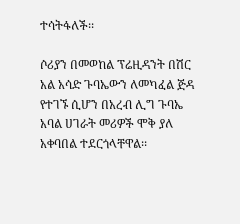ተሳትፋለች፡፡

ሶሪያን በመወከል ፕሬዚዳንት በሽር አል አሳድ ጉባኤውን ለመካፈል ጅዳ የተገኙ ሲሆን በአረብ ሊግ ጉባኤ አባል ሀገራት መሪዎች ሞቅ ያለ አቀባበል ተደርጎላቸዋል፡፡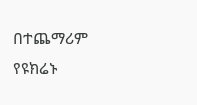በተጨማሪም የዩክሬኑ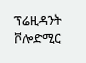ፕሬዚዳንት ቮሎድሚር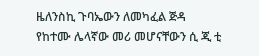ዜለንስኪ ጉባኤውን ለመካፈል ጅዳ የከተሙ ሌላኛው መሪ መሆናቸውን ሲ ጂ ቲ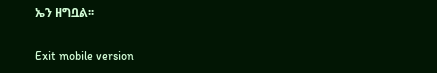ኤን ዘግቧል፡፡

Exit mobile version